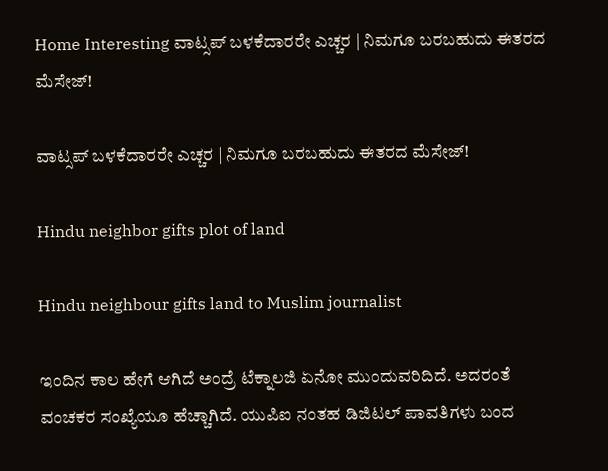Home Interesting ವಾಟ್ಸಪ್ ಬಳಕೆದಾರರೇ ಎಚ್ಚರ | ನಿಮಗೂ ಬರಬಹುದು ಈತರದ ಮೆಸೇಜ್!

ವಾಟ್ಸಪ್ ಬಳಕೆದಾರರೇ ಎಚ್ಚರ | ನಿಮಗೂ ಬರಬಹುದು ಈತರದ ಮೆಸೇಜ್!

Hindu neighbor gifts plot of land

Hindu neighbour gifts land to Muslim journalist

ಇಂದಿನ ಕಾಲ ಹೇಗೆ ಆಗಿದೆ ಅಂದ್ರೆ ಟೆಕ್ನಾಲಜಿ ಏನೋ ಮುಂದುವರಿದಿದೆ. ಅದರಂತೆ ವಂಚಕರ ಸಂಖ್ಯೆಯೂ ಹೆಚ್ಚಾಗಿದೆ. ಯುಪಿಐ ನಂತಹ ಡಿಜಿಟಲ್ ಪಾವತಿಗಳು ಬಂದ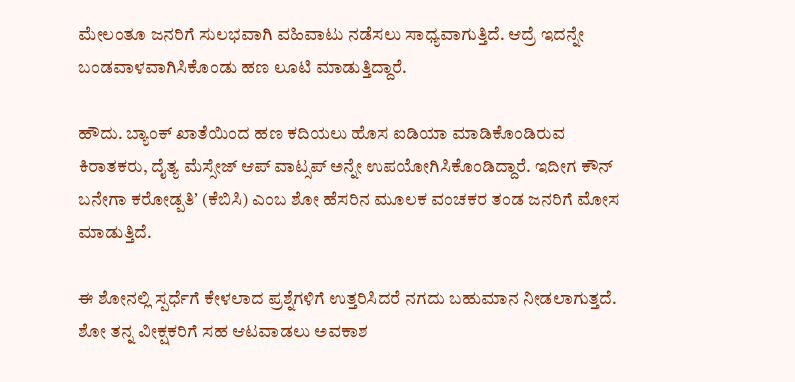ಮೇಲಂತೂ ಜನರಿಗೆ ಸುಲಭವಾಗಿ ವಹಿವಾಟು ನಡೆಸಲು ಸಾಧ್ಯವಾಗುತ್ತಿದೆ. ಆದ್ರೆ ಇದನ್ನೇ ಬಂಡವಾಳವಾಗಿಸಿಕೊಂಡು ಹಣ ಲೂಟಿ ಮಾಡುತ್ತಿದ್ದಾರೆ.

ಹೌದು. ಬ್ಯಾಂಕ್ ಖಾತೆಯಿಂದ ಹಣ ಕದಿಯಲು ಹೊಸ ಐಡಿಯಾ ಮಾಡಿಕೊಂಡಿರುವ ಕಿರಾತಕರು, ದೈತ್ಯ ಮೆಸ್ಸೇಜ್ ಆಪ್ ವಾಟ್ಸಪ್ ಅನ್ನೇ ಉಪಯೋಗಿಸಿಕೊಂಡಿದ್ದಾರೆ. ಇದೀಗ ಕೌನ್ ಬನೇಗಾ ಕರೋಡ್ಪತಿʼ (ಕೆಬಿಸಿ) ಎಂಬ ಶೋ ಹೆಸರಿನ ಮೂಲಕ ವಂಚಕರ ತಂಡ ಜನರಿಗೆ ಮೋಸ ಮಾಡುತ್ತಿದೆ.

ಈ ಶೋನಲ್ಲಿ ಸ್ಪರ್ಧೆಗೆ ಕೇಳಲಾದ ಪ್ರಶ್ನೆಗಳಿಗೆ ಉತ್ತರಿಸಿದರೆ ನಗದು ಬಹುಮಾನ ನೀಡಲಾಗುತ್ತದೆ. ಶೋ ತನ್ನ ವೀಕ್ಷಕರಿಗೆ ಸಹ ಆಟವಾಡಲು ಅವಕಾಶ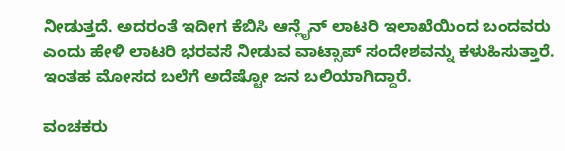ನೀಡುತ್ತದೆ. ಅದರಂತೆ ಇದೀಗ ಕೆಬಿಸಿ ಆನ್ಲೈನ್ ಲಾಟರಿ ಇಲಾಖೆಯಿಂದ ಬಂದವರು ಎಂದು ಹೇಳಿ ಲಾಟರಿ ಭರವಸೆ ನೀಡುವ ವಾಟ್ಸಾಪ್ ಸಂದೇಶವನ್ನು ಕಳುಹಿಸುತ್ತಾರೆ. ಇಂತಹ ಮೋಸದ ಬಲೆಗೆ ಅದೆಷ್ಟೋ ಜನ ಬಲಿಯಾಗಿದ್ದಾರೆ.

ವಂಚಕರು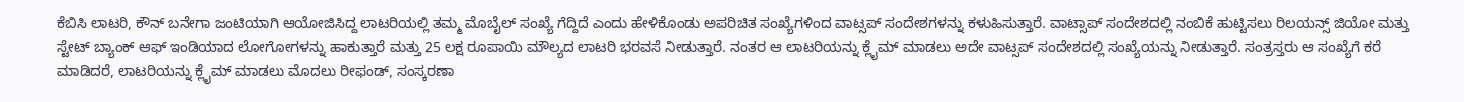ಕೆಬಿಸಿ ಲಾಟರಿ, ಕೌನ್ ಬನೇಗಾ ಜಂಟಿಯಾಗಿ ಆಯೋಜಿಸಿದ್ದ ಲಾಟರಿಯಲ್ಲಿ ತಮ್ಮ ಮೊಬೈಲ್ ಸಂಖ್ಯೆ ಗೆದ್ದಿದೆ ಎಂದು ಹೇಳಿಕೊಂಡು ಅಪರಿಚಿತ ಸಂಖ್ಯೆಗಳಿಂದ ವಾಟ್ಸಪ್ ಸಂದೇಶಗಳನ್ನು ಕಳುಹಿಸುತ್ತಾರೆ. ವಾಟ್ಸಾಪ್ ಸಂದೇಶದಲ್ಲಿ ನಂಬಿಕೆ ಹುಟ್ಟಿಸಲು ರಿಲಯನ್ಸ್ ಜಿಯೋ ಮತ್ತು ಸ್ಟೇಟ್ ಬ್ಯಾಂಕ್ ಆಫ್ ಇಂಡಿಯಾದ ಲೋಗೋಗಳನ್ನು ಹಾಕುತ್ತಾರೆ ಮತ್ತು 25 ಲಕ್ಷ ರೂಪಾಯಿ ಮೌಲ್ಯದ ಲಾಟರಿ ಭರವಸೆ ನೀಡುತ್ತಾರೆ. ನಂತರ ಆ ಲಾಟರಿಯನ್ನು ಕ್ಲೈಮ್ ಮಾಡಲು ಅದೇ ವಾಟ್ಸಪ್ ಸಂದೇಶದಲ್ಲಿ ಸಂಖ್ಯೆಯನ್ನು ನೀಡುತ್ತಾರೆ. ಸಂತ್ರಸ್ತರು ಆ ಸಂಖ್ಯೆಗೆ ಕರೆ ಮಾಡಿದರೆ, ಲಾಟರಿಯನ್ನು ಕ್ಲೈಮ್ ಮಾಡಲು ಮೊದಲು ರೀಫಂಡ್, ಸಂಸ್ಕರಣಾ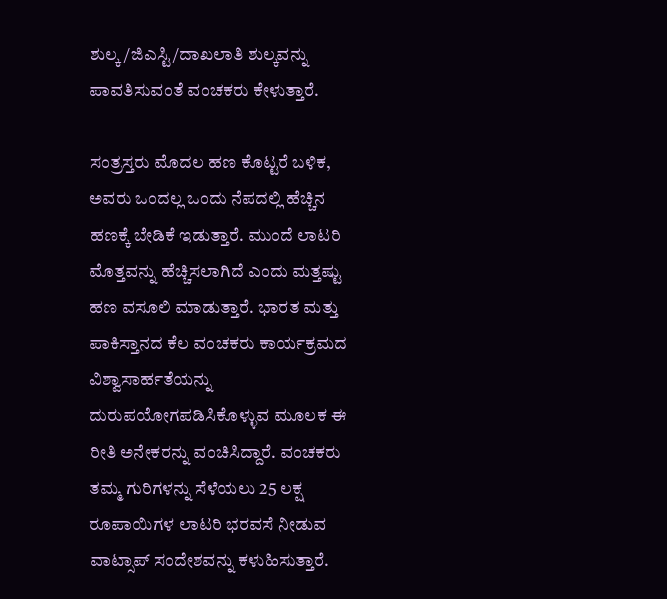ಶುಲ್ಕ/ಜಿಎಸ್ಟಿ/ದಾಖಲಾತಿ ಶುಲ್ಕವನ್ನು ಪಾವತಿಸುವಂತೆ ವಂಚಕರು ಕೇಳುತ್ತಾರೆ.

ಸಂತ್ರಸ್ತರು ಮೊದಲ ಹಣ ಕೊಟ್ಟರೆ ಬಳಿಕ, ಅವರು ಒಂದಲ್ಲ ಒಂದು ನೆಪದಲ್ಲಿ ಹೆಚ್ಚಿನ ಹಣಕ್ಕೆ ಬೇಡಿಕೆ ಇಡುತ್ತಾರೆ. ಮುಂದೆ ಲಾಟರಿ ಮೊತ್ತವನ್ನು ಹೆಚ್ಚಿಸಲಾಗಿದೆ ಎಂದು ಮತ್ತಷ್ಟು ಹಣ ವಸೂಲಿ ಮಾಡುತ್ತಾರೆ. ಭಾರತ ಮತ್ತು ಪಾಕಿಸ್ತಾನದ ಕೆಲ ವಂಚಕರು ಕಾರ್ಯಕ್ರಮದ ವಿಶ್ವಾಸಾರ್ಹತೆಯನ್ನು ದುರುಪಯೋಗಪಡಿಸಿಕೊಳ್ಳುವ ಮೂಲಕ ಈ ರೀತಿ ಅನೇಕರನ್ನು ವಂಚಿಸಿದ್ದಾರೆ. ವಂಚಕರು ತಮ್ಮ ಗುರಿಗಳನ್ನು ಸೆಳೆಯಲು 25 ಲಕ್ಷ ರೂಪಾಯಿಗಳ ಲಾಟರಿ ಭರವಸೆ ನೀಡುವ ವಾಟ್ಸಾಪ್ ಸಂದೇಶವನ್ನು ಕಳುಹಿಸುತ್ತಾರೆ.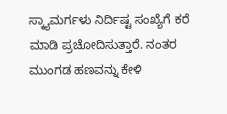ಸ್ಕ್ಯಾಮರ್ಗಳು ನಿರ್ದಿಷ್ಟ ಸಂಖ್ಯೆಗೆ ಕರೆ ಮಾಡಿ ಪ್ರಚೋದಿಸುತ್ತಾರೆ. ನಂತರ ಮುಂಗಡ ಹಣವನ್ನು ಕೇಳಿ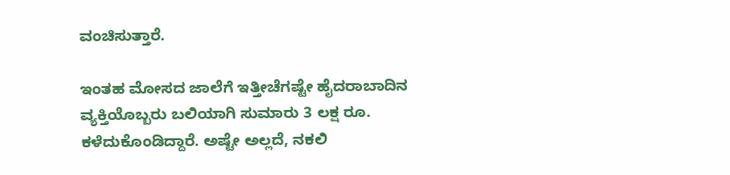ವಂಚಿಸುತ್ತಾರೆ.

ಇಂತಹ ಮೋಸದ ಜಾಲೆಗೆ ಇತ್ತೀಚೆಗಷ್ಟೇ ಹೈದರಾಬಾದಿನ ವ್ಯಕ್ತಿಯೊಬ್ಬರು ಬಲಿಯಾಗಿ ಸುಮಾರು 3 ಲಕ್ಷ ರೂ. ಕಳೆದುಕೊಂಡಿದ್ದಾರೆ. ಅಷ್ಟೇ ಅಲ್ಲದೆ, ನಕಲಿ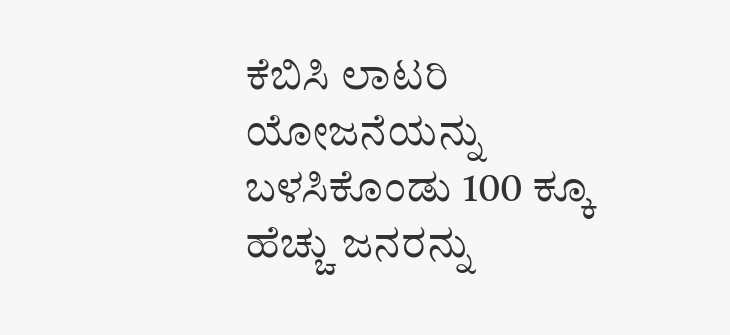ಕೆಬಿಸಿ ಲಾಟರಿ ಯೋಜನೆಯನ್ನು ಬಳಸಿಕೊಂಡು 100 ಕ್ಕೂ ಹೆಚ್ಚು ಜನರನ್ನು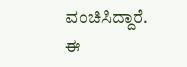ವಂಚಿಸಿದ್ದಾರೆ. ಈ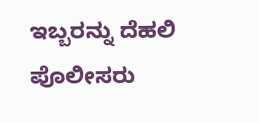ಇಬ್ಬರನ್ನು ದೆಹಲಿ ಪೊಲೀಸರು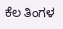ಕೆಲ ತಿಂಗಳ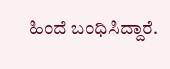ಹಿಂದೆ ಬಂಧಿಸಿದ್ದಾರೆ.